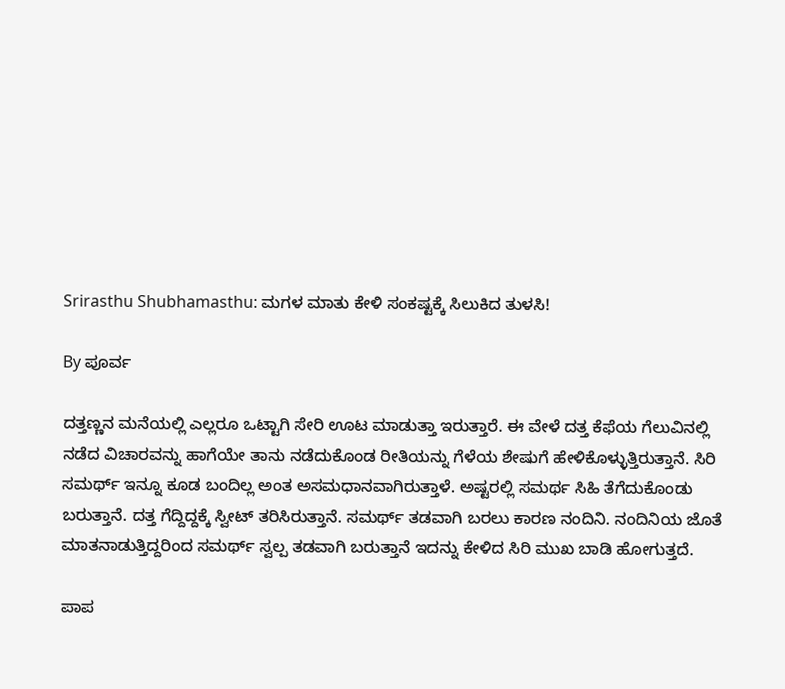Srirasthu Shubhamasthu: ಮಗಳ ಮಾತು ಕೇಳಿ ಸಂಕಷ್ಟಕ್ಕೆ ಸಿಲುಕಿದ ತುಳಸಿ!

By ಪೂರ್ವ

ದತ್ತಣ್ಣನ ಮನೆಯಲ್ಲಿ ಎಲ್ಲರೂ ಒಟ್ಟಾಗಿ ಸೇರಿ ಊಟ ಮಾಡುತ್ತಾ ಇರುತ್ತಾರೆ. ಈ ವೇಳೆ ದತ್ತ ಕೆಫೆಯ ಗೆಲುವಿನಲ್ಲಿ ನಡೆದ ವಿಚಾರವನ್ನು ಹಾಗೆಯೇ ತಾನು ನಡೆದುಕೊಂಡ ರೀತಿಯನ್ನು ಗೆಳೆಯ ಶೇಷುಗೆ ಹೇಳಿಕೊಳ್ಳುತ್ತಿರುತ್ತಾನೆ. ಸಿರಿ ಸಮರ್ಥ್ ಇನ್ನೂ ಕೂಡ ಬಂದಿಲ್ಲ ಅಂತ ಅಸಮಧಾನವಾಗಿರುತ್ತಾಳೆ. ಅಷ್ಟರಲ್ಲಿ ಸಮರ್ಥ ಸಿಹಿ ತೆಗೆದುಕೊಂಡು ಬರುತ್ತಾನೆ. ದತ್ತ ಗೆದ್ದಿದ್ದಕ್ಕೆ ಸ್ವೀಟ್ ತರಿಸಿರುತ್ತಾನೆ. ಸಮರ್ಥ್ ತಡವಾಗಿ ಬರಲು ಕಾರಣ ನಂದಿನಿ. ನಂದಿನಿಯ ಜೊತೆ ಮಾತನಾಡುತ್ತಿದ್ದರಿಂದ ಸಮರ್ಥ್ ಸ್ವಲ್ಪ ತಡವಾಗಿ ಬರುತ್ತಾನೆ ಇದನ್ನು ಕೇಳಿದ ಸಿರಿ ಮುಖ ಬಾಡಿ ಹೋಗುತ್ತದೆ.

ಪಾಪ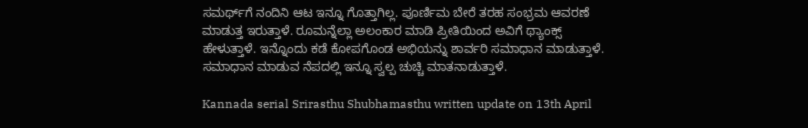ಸಮರ್ಥ್‌ಗೆ ನಂದಿನಿ ಆಟ ಇನ್ನೂ ಗೊತ್ತಾಗಿಲ್ಲ. ಪೂರ್ಣಿಮ ಬೇರೆ ತರಹ ಸಂಭ್ರಮ ಆವರಣೆ ಮಾಡುತ್ತ ಇರುತ್ತಾಳೆ. ರೂಮನ್ನೆಲ್ಲಾ ಅಲಂಕಾರ ಮಾಡಿ ಪ್ರೀತಿಯಿಂದ ಅವಿಗೆ ಥ್ಯಾಂಕ್ಸ್ ಹೇಳುತ್ತಾಳೆ. ಇನ್ನೊಂದು ಕಡೆ ಕೋಪಗೊಂಡ ಅಭಿಯನ್ನು ಶಾರ್ವರಿ ಸಮಾಧಾನ ಮಾಡುತ್ತಾಳೆ. ಸಮಾಧಾನ ಮಾಡುವ ನೆಪದಲ್ಲಿ ಇನ್ನೂ ಸ್ವಲ್ಪ ಚುಚ್ಚಿ ಮಾತನಾಡುತ್ತಾಳೆ.

Kannada serial Srirasthu Shubhamasthu written update on 13th April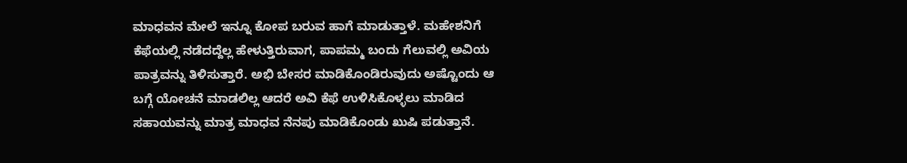ಮಾಧವನ ಮೇಲೆ ಇನ್ನೂ ಕೋಪ ಬರುವ ಹಾಗೆ ಮಾಡುತ್ತಾಳೆ. ಮಹೇಶನಿಗೆ ಕೆಫೆಯಲ್ಲಿ ನಡೆದದ್ದೆಲ್ಲ ಹೇಳುತ್ತಿರುವಾಗ, ಪಾಪಮ್ಮ ಬಂದು ಗೆಲುವಲ್ಲಿ ಅವಿಯ ಪಾತ್ರವನ್ನು ತಿಳಿಸುತ್ತಾರೆ. ಅಭಿ ಬೇಸರ ಮಾಡಿಕೊಂಡಿರುವುದು ಅಷ್ಟೊಂದು ಆ ಬಗ್ಗೆ ಯೋಚನೆ ಮಾಡಲಿಲ್ಲ ಆದರೆ ಅವಿ ಕೆಫೆ ಉಳಿಸಿಕೊಳ್ಳಲು ಮಾಡಿದ ಸಹಾಯವನ್ನು ಮಾತ್ರ ಮಾಧವ ನೆನಪು ಮಾಡಿಕೊಂಡು ಖುಷಿ ಪಡುತ್ತಾನೆ.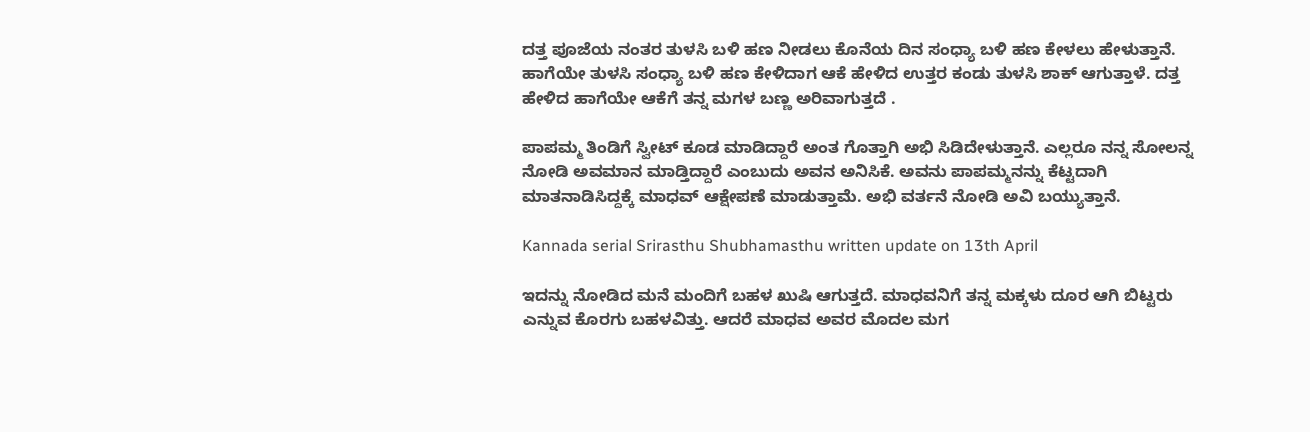ದತ್ತ ಪೂಜೆಯ ನಂತರ ತುಳಸಿ ಬಳಿ ಹಣ ನೀಡಲು ಕೊನೆಯ ದಿನ ಸಂಧ್ಯಾ ಬಳಿ ಹಣ ಕೇಳಲು ಹೇಳುತ್ತಾನೆ. ಹಾಗೆಯೇ ತುಳಸಿ ಸಂಧ್ಯಾ ಬಳಿ ಹಣ ಕೇಳಿದಾಗ ಆಕೆ ಹೇಳಿದ ಉತ್ತರ ಕಂಡು ತುಳಸಿ ಶಾಕ್ ಆಗುತ್ತಾಳೆ. ದತ್ತ ಹೇಳಿದ ಹಾಗೆಯೇ ಆಕೆಗೆ ತನ್ನ ಮಗಳ ಬಣ್ಣ ಅರಿವಾಗುತ್ತದೆ .

ಪಾಪಮ್ಮ ತಿಂಡಿಗೆ ಸ್ವೀಟ್ ಕೂಡ ಮಾಡಿದ್ದಾರೆ ಅಂತ ಗೊತ್ತಾಗಿ ಅಭಿ ಸಿಡಿದೇಳುತ್ತಾನೆ. ಎಲ್ಲರೂ ನನ್ನ ಸೋಲನ್ನ ನೋಡಿ ಅವಮಾನ ಮಾಡ್ತಿದ್ದಾರೆ ಎಂಬುದು ಅವನ ಅನಿಸಿಕೆ. ಅವನು ಪಾಪಮ್ಮನನ್ನು ಕೆಟ್ಟದಾಗಿ ಮಾತನಾಡಿಸಿದ್ದಕ್ಕೆ ಮಾಧವ್ ಆಕ್ಷೇಪಣೆ ಮಾಡುತ್ತಾಮೆ. ಅಭಿ ವರ್ತನೆ ನೋಡಿ ಅವಿ ಬಯ್ಯುತ್ತಾನೆ.

Kannada serial Srirasthu Shubhamasthu written update on 13th April

ಇದನ್ನು ನೋಡಿದ ಮನೆ ಮಂದಿಗೆ ಬಹಳ ಖುಷಿ ಆಗುತ್ತದೆ. ಮಾಧವನಿಗೆ ತನ್ನ ಮಕ್ಕಳು ದೂರ ಆಗಿ ಬಿಟ್ಟರು ಎನ್ನುವ ಕೊರಗು ಬಹಳವಿತ್ತು. ಆದರೆ ಮಾಧವ ಅವರ ಮೊದಲ ಮಗ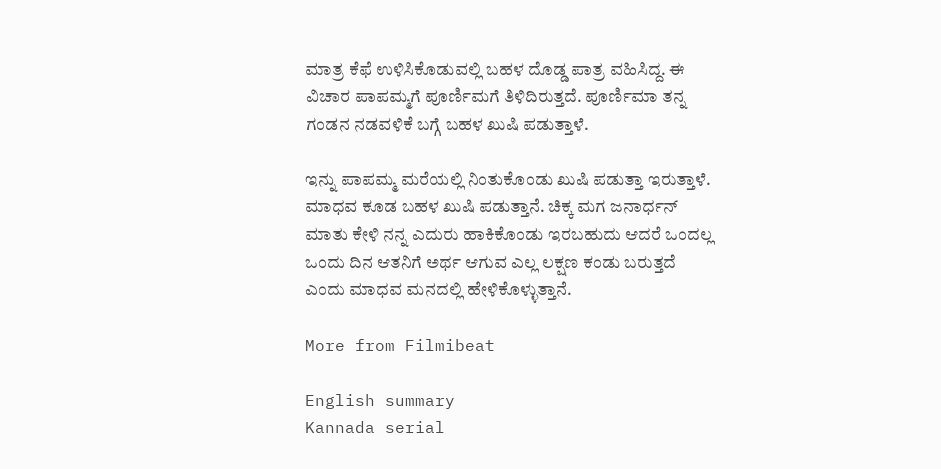ಮಾತ್ರ ಕೆಫೆ ಉಳಿಸಿಕೊಡುವಲ್ಲಿ ಬಹಳ ದೊಡ್ಡ ಪಾತ್ರ ವಹಿಸಿದ್ದ. ಈ ವಿಚಾರ ಪಾಪಮ್ಮಗೆ ಪೂರ್ಣಿಮಗೆ ತಿಳಿದಿರುತ್ತದೆ. ಪೂರ್ಣಿಮಾ ತನ್ನ ಗಂಡನ ನಡವಳಿಕೆ ಬಗ್ಗೆ ಬಹಳ ಖುಷಿ ಪಡುತ್ತಾಳೆ.

ಇನ್ನು ಪಾಪಮ್ಮ ಮರೆಯಲ್ಲಿ ನಿಂತುಕೊಂಡು ಖುಷಿ ಪಡುತ್ತಾ ಇರುತ್ತಾಳೆ. ಮಾಧವ ಕೂಡ ಬಹಳ ಖುಷಿ ಪಡುತ್ತಾನೆ. ಚಿಕ್ಕ ಮಗ ಜನಾರ್ಧನ್ ಮಾತು ಕೇಳಿ ನನ್ನ ಎದುರು ಹಾಕಿಕೊಂಡು ಇರಬಹುದು ಆದರೆ ಒಂದಲ್ಲ ಒಂದು ದಿನ ಆತನಿಗೆ ಅರ್ಥ ಆಗುವ ಎಲ್ಲ ಲಕ್ಷಣ ಕಂಡು ಬರುತ್ತದೆ ಎಂದು ಮಾಧವ ಮನದಲ್ಲಿ ಹೇಳಿಕೊಳ್ಳುತ್ತಾನೆ.

More from Filmibeat

English summary
Kannada serial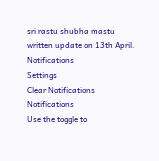sri rastu shubha mastu written update on 13th April.
Notifications
Settings
Clear Notifications
Notifications
Use the toggle to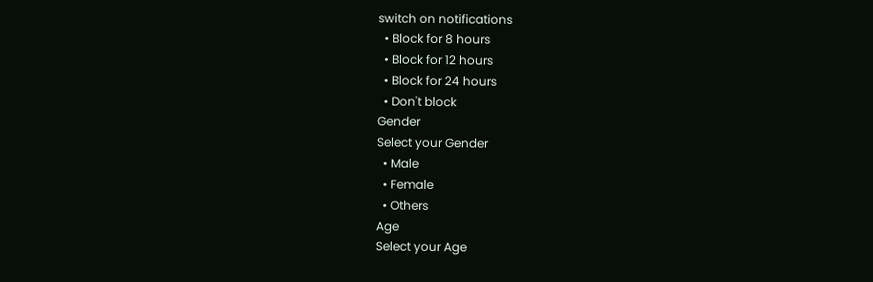switch on notifications
  • Block for 8 hours
  • Block for 12 hours
  • Block for 24 hours
  • Don't block
Gender
Select your Gender
  • Male
  • Female
  • Others
Age
Select your Age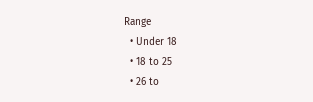Range
  • Under 18
  • 18 to 25
  • 26 to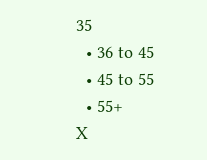35
  • 36 to 45
  • 45 to 55
  • 55+
X